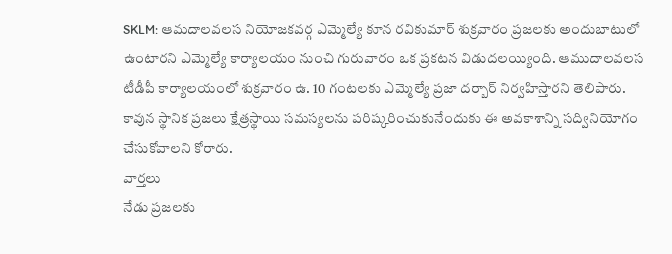SKLM: ఆమదాలవలస నియోజకవర్గ ఎమ్మెల్యే కూన రవికుమార్ శుక్రవారం ప్రజలకు అందుబాటులో ఉంటారని ఎమ్మెల్యే కార్యాలయం నుంచి గురువారం ఒక ప్రకటన విడుదలయ్యింది. ఆముదాలవలస టీడీపీ కార్యాలయంలో శుక్రవారం ఉ. 10 గంటలకు ఎమ్మెల్యే ప్రజా దర్బార్ నిర్వహిస్తారని తెలిపారు. కావున స్థానిక ప్రజలు క్షేత్రస్థాయి సమస్యలను పరిష్కరించుకునేందుకు ఈ అవకాశాన్ని సద్వినియోగం చేసుకోవాలని కోరారు.
వార్తలు
నేడు ప్రజలకు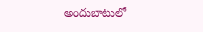అందుబాటులో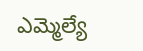ఎమ్మెల్యే